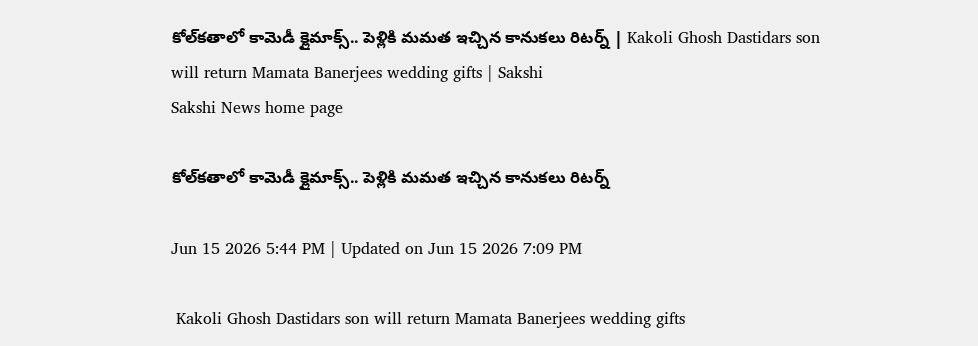కోల్‌కతాలో కామెడీ క్లైమాక్స్‌.. పెళ్లికి మమత ఇచ్చిన కానుకలు రిటర్న్ | Kakoli Ghosh Dastidars son will return Mamata Banerjees wedding gifts | Sakshi
Sakshi News home page

కోల్‌కతాలో కామెడీ క్లైమాక్స్‌.. పెళ్లికి మమత ఇచ్చిన కానుకలు రిటర్న్

Jun 15 2026 5:44 PM | Updated on Jun 15 2026 7:09 PM

 Kakoli Ghosh Dastidars son will return Mamata Banerjees wedding gifts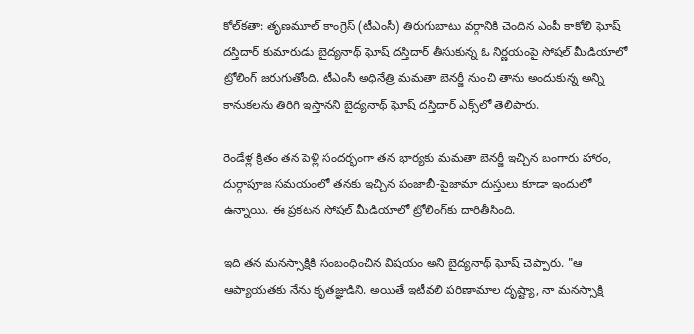కోల్‌కతా: తృణమూల్ కాంగ్రెస్ (టీఎంసీ) తిరుగుబాటు వర్గానికి చెందిన ఎంపీ కాకోలి ఘోష్ దస్తిదార్ కుమారుడు బైద్యనాథ్ ఘోష్ దస్తిదార్ తీసుకున్న ఓ నిర్ణయంపై సోషల్‌ మీడియాలో ట్రోలింగ్‌ జరుగుతోంది. టీఎంసీ అధినేత్రి మమతా బెనర్జీ నుంచి తాను అందుకున్న అన్ని కానుకలను తిరిగి ఇస్తానని బైద్యనాథ్ ఘోష్ దస్తిదార్ ఎక్స్‌లో తెలిపారు.

రెండేళ్ల క్రితం తన పెళ్లి సందర్భంగా తన భార్యకు మమతా బెనర్జీ ఇచ్చిన బంగారు హారం, దుర్గాపూజ సమయంలో తనకు ఇచ్చిన పంజాబీ-పైజామా దుస్తులు కూడా ఇందులో ఉన్నాయి. ఈ ప్రకటన సోషల్ మీడియాలో ట్రోలింగ్‌కు దారితీసింది.

ఇది తన మనస్సాక్షికి సంబంధించిన విషయం అని బైద్యనాథ్ ఘోష్ చెప్పారు. "ఆ ఆప్యాయతకు నేను కృతజ్ఞుడిని. అయితే ఇటీవలి పరిణామాల దృష్ట్యా, నా మనస్సాక్షి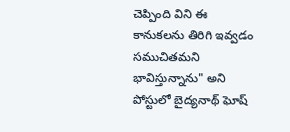చెప్పింది విని ఈ కానుకలను తిరిగి ఇవ్వడం సముచితమని భావిస్తున్నాను" అని పోస్టులో బైద్యనాథ్ ఘోష్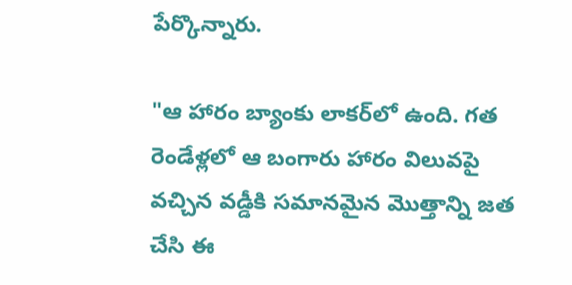పేర్కొన్నారు.

"ఆ హారం బ్యాంకు లాకర్‌లో ఉంది. గత రెండేళ్లలో ఆ బంగారు హారం విలువపై వచ్చిన వడ్డీకి సమానమైన మొత్తాన్ని జత చేసి ఈ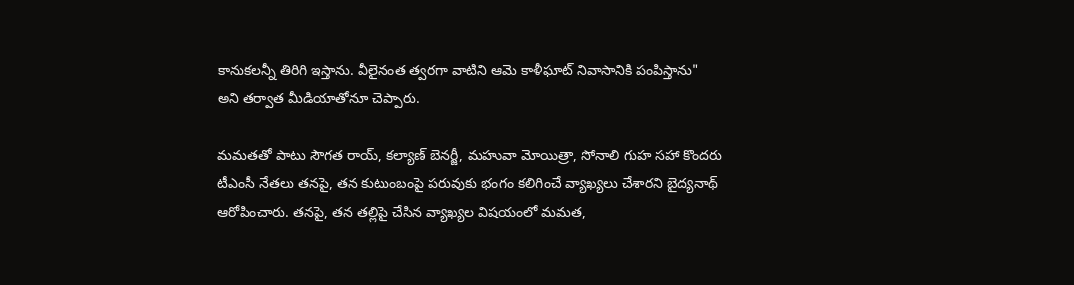కానుకలన్నీ తిరిగి ఇస్తాను. వీలైనంత త్వరగా వాటిని ఆమె కాళీఘాట్ నివాసానికి పంపిస్తాను" అని తర్వాత మీడియాతోనూ చెప్పారు.

మమతతో పాటు సౌగత రాయ్, కల్యాణ్ బెనర్జీ, మహువా మోయిత్రా, సోనాలి గుహ సహా కొందరు టీఎంసీ నేతలు తనపై, తన కుటుంబంపై పరువుకు భంగం కలిగించే వ్యాఖ్యలు చేశారని బైద్యనాథ్ ఆరోపించారు. తనపై, తన తల్లిపై చేసిన వ్యాఖ్యల విషయంలో మమత,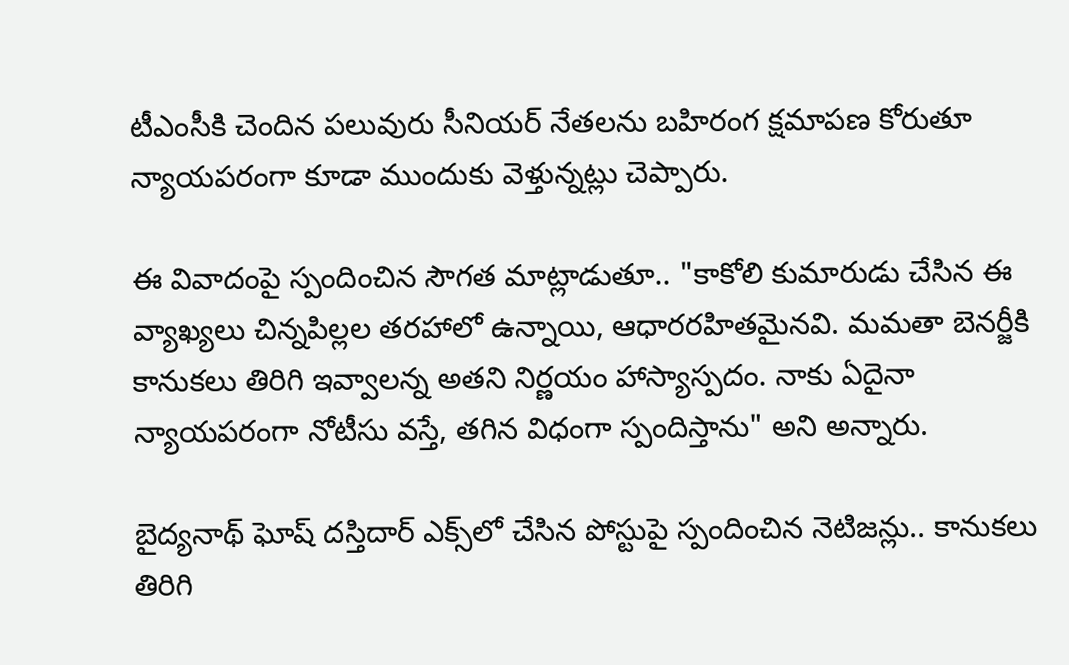టీఎంసీకి చెందిన పలువురు సీనియర్ నేతలను బహిరంగ క్షమాపణ కోరుతూ న్యాయపరంగా కూడా ముందుకు వెళ్తున్నట్లు చెప్పారు.

ఈ వివాదంపై స్పందించిన సౌగత మాట్లాడుతూ.. "కాకోలి కుమారుడు చేసిన ఈ వ్యాఖ్యలు చిన్నపిల్లల తరహాలో ఉన్నాయి, ఆధారరహితమైనవి. మమతా బెనర్జీకి కానుకలు తిరిగి ఇవ్వాలన్న అతని నిర్ణయం హాస్యాస్పదం. నాకు ఏదైనా న్యాయపరంగా నోటీసు వస్తే, తగిన విధంగా స్పందిస్తాను" అని అన్నారు.

బైద్యనాథ్ ఘోష్ దస్తిదార్ ఎక్స్‌లో చేసిన పోస్టుపై స్పందించిన నెటిజన్లు.. కానుకలు తిరిగి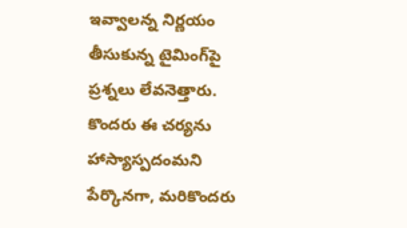ఇవ్వాలన్న నిర్ణయం తీసుకున్న టైమింగ్‌పై ప్రశ్నలు లేవనెత్తారు. కొందరు ఈ చర్యను హాస్యాస్పదంమని పేర్కొనగా, మరికొందరు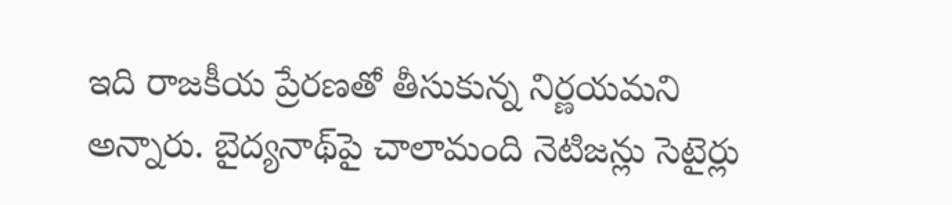ఇది రాజకీయ ప్రేరణతో తీసుకున్న నిర్ణయమని అన్నారు. బైద్యనాథ్‌పై చాలామంది నెటిజన్లు సెటైర్లు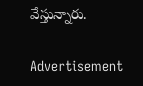వేస్తున్నారు.

Advertisement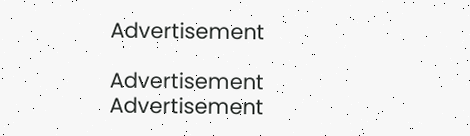Advertisement

Advertisement
Advertisement